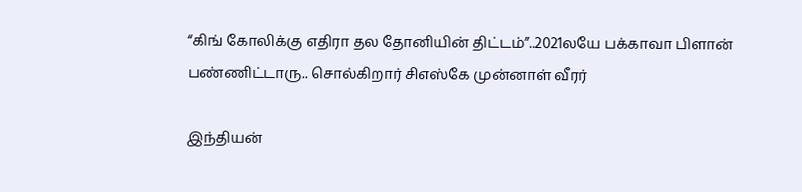“கிங் கோலிக்கு எதிரா தல தோனியின் திட்டம்”..2021லயே பக்காவா பிளான் பண்ணிட்டாரு.. சொல்கிறார் சிஎஸ்கே முன்னாள் வீரர்

இந்தியன்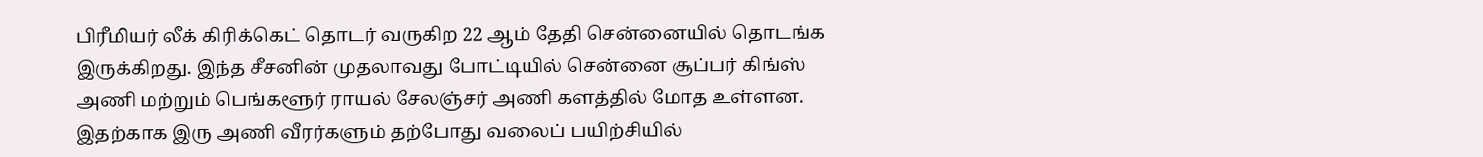பிரீமியர் லீக் கிரிக்கெட் தொடர் வருகிற 22 ஆம் தேதி சென்னையில் தொடங்க இருக்கிறது. இந்த சீசனின் முதலாவது போட்டியில் சென்னை சூப்பர் கிங்ஸ் அணி மற்றும் பெங்களூர் ராயல் சேலஞ்சர் அணி களத்தில் மோத உள்ளன. இதற்காக இரு அணி வீரர்களும் தற்போது வலைப் பயிற்சியில்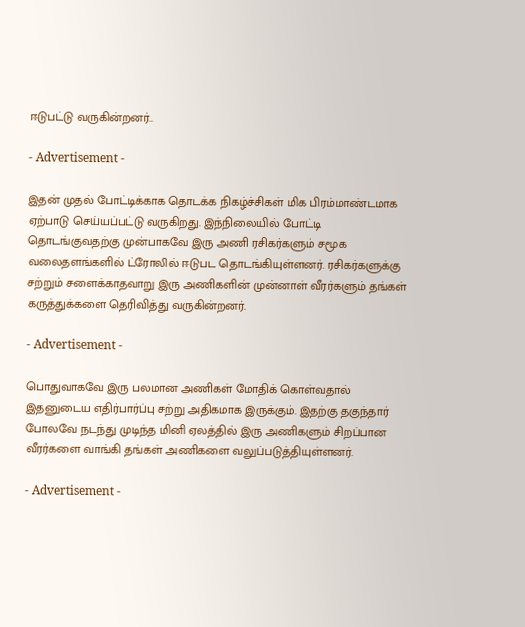ஈடுபட்டு வருகின்றனர்..

- Advertisement -

இதன் முதல் போட்டிக்காக தொடக்க நிகழ்ச்சிகள் மிக பிரம்மாண்டமாக ஏற்பாடு செய்யப்பட்டு வருகிறது. இந்நிலையில் போட்டி தொடங்குவதற்கு முன்பாகவே இரு அணி ரசிகர்களும் சமூக வலைதளங்களில் ட்ரோலில் ஈடுபட தொடங்கியுள்ளனர். ரசிகர்களுக்கு சற்றும் சளைக்காதவாறு இரு அணிகளின் முன்னாள் வீரர்களும் தங்கள் கருத்துக்களை தெரிவித்து வருகின்றனர்.

- Advertisement -

பொதுவாகவே இரு பலமான அணிகள் மோதிக் கொள்வதால் இதனுடைய எதிர்பார்ப்பு சற்று அதிகமாக இருக்கும். இதற்கு தகுந்தார் போலவே நடந்து முடிந்த மினி ஏலத்தில் இரு அணிகளும் சிறப்பான வீரர்களை வாங்கி தங்கள் அணிகளை வலுப்படுத்தியுள்ளனர்.

- Advertisement -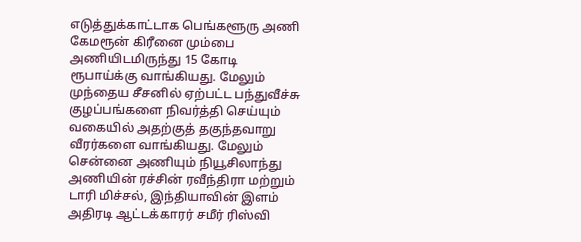எடுத்துக்காட்டாக பெங்களூரு அணி கேமரூன் கிரீனை மும்பை அணியிடமிருந்து 15 கோடி ரூபாய்க்கு வாங்கியது. மேலும் முந்தைய சீசனில் ஏற்பட்ட பந்துவீச்சு குழப்பங்களை நிவர்த்தி செய்யும் வகையில் அதற்குத் தகுந்தவாறு வீரர்களை வாங்கியது. மேலும் சென்னை அணியும் நியூசிலாந்து அணியின் ரச்சின் ரவீந்திரா மற்றும் டாரி மிச்சல், இந்தியாவின் இளம் அதிரடி ஆட்டக்காரர் சமீர் ரிஸ்வி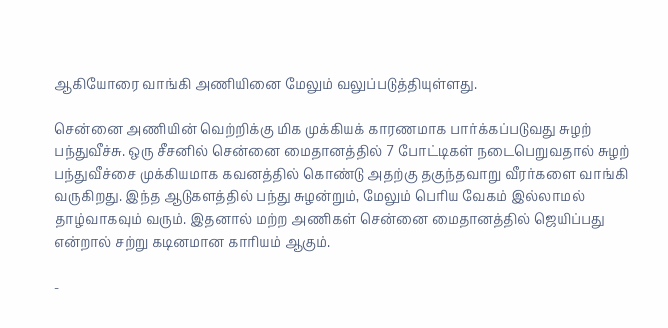ஆகியோரை வாங்கி அணியினை மேலும் வலுப்படுத்தியுள்ளது.

சென்னை அணியின் வெற்றிக்கு மிக முக்கியக் காரணமாக பார்க்கப்படுவது சுழற் பந்துவீச்சு. ஒரு சீசனில் சென்னை மைதானத்தில் 7 போட்டிகள் நடைபெறுவதால் சுழற் பந்துவீச்சை முக்கியமாக கவனத்தில் கொண்டு அதற்கு தகுந்தவாறு வீரர்களை வாங்கி வருகிறது. இந்த ஆடுகளத்தில் பந்து சுழன்றும், மேலும் பெரிய வேகம் இல்லாமல் தாழ்வாகவும் வரும். இதனால் மற்ற அணிகள் சென்னை மைதானத்தில் ஜெயிப்பது என்றால் சற்று கடினமான காரியம் ஆகும்.

-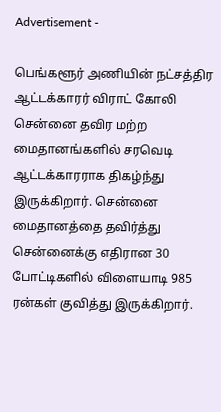Advertisement -

பெங்களூர் அணியின் நட்சத்திர ஆட்டக்காரர் விராட் கோலி சென்னை தவிர மற்ற மைதானங்களில் சரவெடி ஆட்டக்காரராக திகழ்ந்து இருக்கிறார். சென்னை மைதானத்தை தவிர்த்து சென்னைக்கு எதிரான 30 போட்டிகளில் விளையாடி 985 ரன்கள் குவித்து இருக்கிறார்.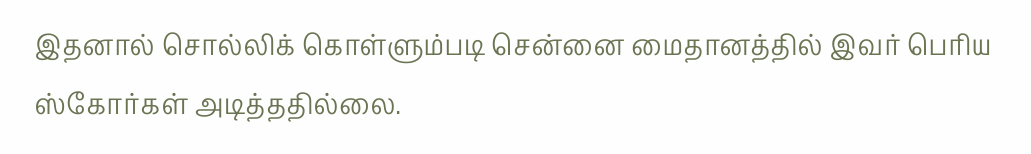இதனால் சொல்லிக் கொள்ளும்படி சென்னை மைதானத்தில் இவர் பெரிய ஸ்கோர்கள் அடித்ததில்லை.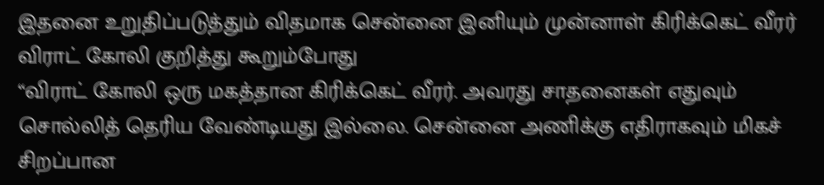இதனை உறுதிப்படுத்தும் விதமாக சென்னை இனியும் முன்னாள் கிரிக்கெட் வீரர் விராட் கோலி குறித்து கூறும்போது
“விராட் கோலி ஒரு மகத்தான கிரிக்கெட் வீரர். அவரது சாதனைகள் எதுவும் சொல்லித் தெரிய வேண்டியது இல்லை. சென்னை அணிக்கு எதிராகவும் மிகச் சிறப்பான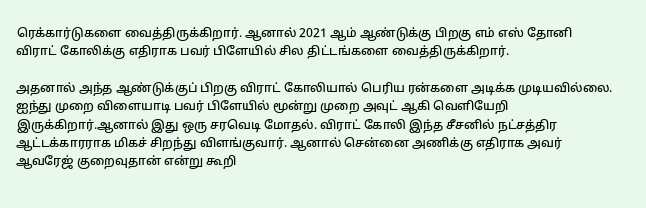ரெக்கார்டுகளை வைத்திருக்கிறார். ஆனால் 2021 ஆம் ஆண்டுக்கு பிறகு எம் எஸ் தோனி விராட் கோலிக்கு எதிராக பவர் பிளேயில் சில திட்டங்களை வைத்திருக்கிறார்.

அதனால் அந்த ஆண்டுக்குப் பிறகு விராட் கோலியால் பெரிய ரன்களை அடிக்க முடியவில்லை. ஐந்து முறை விளையாடி பவர் பிளேயில் மூன்று முறை அவுட் ஆகி வெளியேறி இருக்கிறார்.ஆனால் இது ஒரு சரவெடி மோதல். விராட் கோலி இந்த சீசனில் நட்சத்திர ஆட்டக்காரராக மிகச் சிறந்து விளங்குவார். ஆனால் சென்னை அணிக்கு எதிராக அவர் ஆவரேஜ் குறைவுதான் என்று கூறி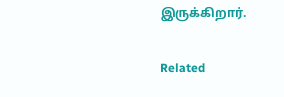இருக்கிறார்.

Related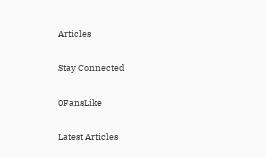Articles

Stay Connected

0FansLike

Latest Articles